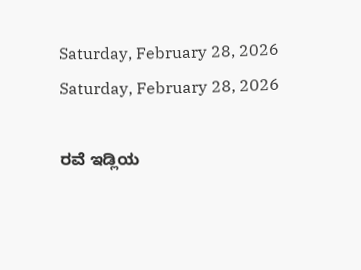Saturday, February 28, 2026
Saturday, February 28, 2026

ರವೆ ಇಡ್ಲಿಯ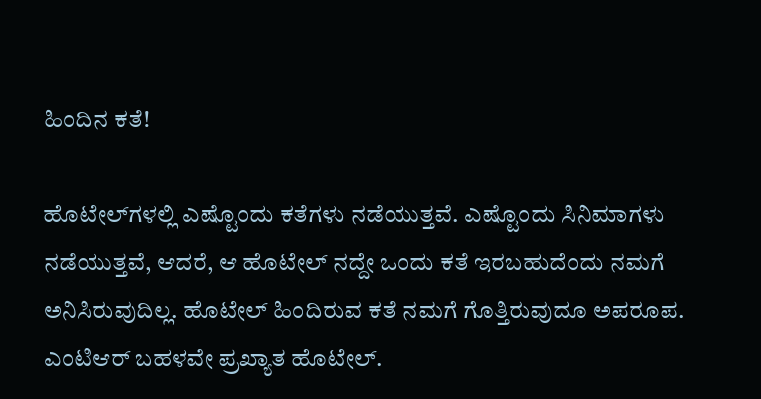ಹಿಂದಿನ ಕತೆ!

ಹೊಟೇಲ್‌ಗಳಲ್ಲಿ ಎಷ್ಟೊಂದು ಕತೆಗಳು ನಡೆಯುತ್ತವೆ. ಎಷ್ಟೊಂದು ಸಿನಿಮಾಗಳು ನಡೆಯುತ್ತವೆ, ಆದರೆ, ಆ ಹೊಟೇಲ್‌ ನದ್ದೇ ಒಂದು ಕತೆ ಇರಬಹುದೆಂದು ನಮಗೆ ಅನಿಸಿರುವುದಿಲ್ಲ. ಹೊಟೇಲ್‌ ಹಿಂದಿರುವ ಕತೆ ನಮಗೆ ಗೊತ್ತಿರುವುದೂ ಅಪರೂಪ. ಎಂಟಿಆರ್ ಬಹಳವೇ ಪ್ರಖ್ಯಾತ ಹೊಟೇಲ್.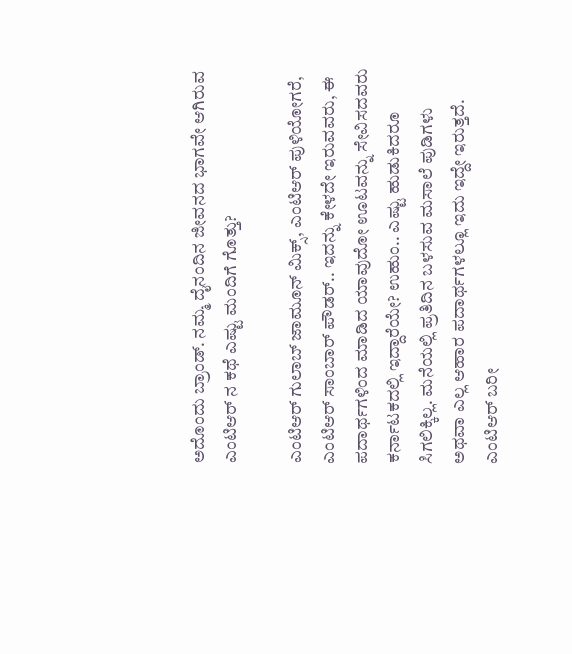ಅದೊಂದು ಬ್ರಾಂಡ್. ನಮ್ಮ ದೈನಂದಿನ ಜೀವನದ ಭಾಗವೇ ಆಗಿರುವ ಎಂಟಿಆರ್ ನ ಕಥೆ ಎಷ್ಟು ಮಂದಿಗೆ ಗೊತ್ತು?

ಎಂಟಿಆರ್‌ ಗುಲಾಬ್‌ ಜಾಮೂನ್‌ ಮಿಕ್ಸ್‌, ಎಂಟಿಆರ್‌ ಪುಳಿಯೋಗರೆ, ಎಂಟಿಆರ್‌ ಸಾಂಬಾರ್‌ ಪೌಡರ್‌.. ಇದನ್ನು ಕೇಳದೇ ಇರುವವರು, ಈ ಪದಾರ್ಥಗಳಿಂದ ಮಾಡಿದ ಯಾವುದೋ ಊಟವನ್ನು ಸೇವಿಸದವರು ಕರ್ನಾಟಕದಲ್ಲಿ ಇದ್ದಾರೆಯೇ? ಉಹುಂ.. ಎಷ್ಟು ಹುಡುಕಿದರೂ ಸಿಗಲಿಕ್ಕಿಲ್ಲ. ಮನೆಯಲ್ಲಿ ಪ್ರತಿದಿನ ಬಳಸುವ ಮಸಾಲೆ ಪುಡಿಗಳು ಅಥವಾ ಎಲ್ಲ ಆಹಾರ ಪದಾರ್ಥಗಳಲ್ಲೂ ಇದು ಇದ್ದೇ ಇರುತ್ತದೆ. ಎಂಟಿಆರ್‌ ಬರೀ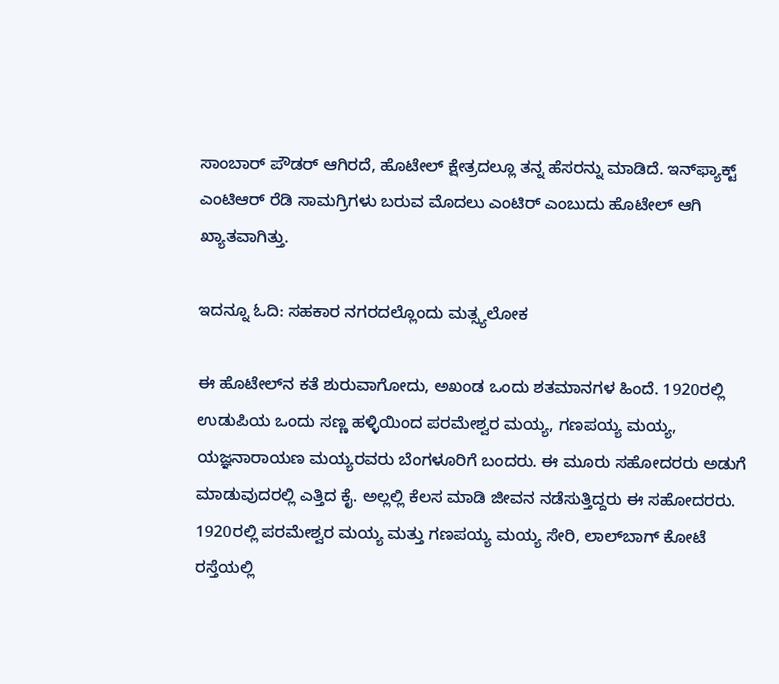ಸಾಂಬಾರ್‌ ಪೌಡರ್‌ ಆಗಿರದೆ, ಹೊಟೇಲ್‌ ಕ್ಷೇತ್ರದಲ್ಲೂ ತನ್ನ ಹೆಸರನ್ನು ಮಾಡಿದೆ. ಇನ್‌ಫ್ಯಾಕ್ಟ್‌ ಎಂಟಿಆರ್‌ ರೆಡಿ ಸಾಮಗ್ರಿಗಳು ಬರುವ ಮೊದಲು ಎಂಟಿರ್ ಎಂಬುದು ಹೊಟೇಲ್‌ ಆಗಿ ಖ್ಯಾತವಾಗಿತ್ತು.

ಇದನ್ನೂ ಓದಿ: ಸಹಕಾರ ನಗರದಲ್ಲೊಂದು ಮತ್ಸ್ಯಲೋಕ

ಈ ಹೊಟೇಲ್‌ನ ಕತೆ ಶುರುವಾಗೋದು, ಅಖಂಡ ಒಂದು ಶತಮಾನಗಳ ಹಿಂದೆ. 1920ರಲ್ಲಿ ಉಡುಪಿಯ ಒಂದು ಸಣ್ಣ ಹಳ್ಳಿಯಿಂದ ಪರಮೇಶ್ವರ ಮಯ್ಯ, ಗಣಪಯ್ಯ ಮಯ್ಯ, ಯಜ್ಞನಾರಾಯಣ ಮಯ್ಯರವರು ಬೆಂಗಳೂರಿಗೆ ಬಂದರು. ಈ ಮೂರು ಸಹೋದರರು ಅಡುಗೆ ಮಾಡುವುದರಲ್ಲಿ ಎತ್ತಿದ ಕೈ. ಅಲ್ಲಲ್ಲಿ ಕೆಲಸ ಮಾಡಿ ಜೀವನ ನಡೆಸುತ್ತಿದ್ದರು ಈ ಸಹೋದರರು. 1920ರಲ್ಲಿ ಪರಮೇಶ್ವರ ಮಯ್ಯ ಮತ್ತು ಗಣಪಯ್ಯ ಮಯ್ಯ ಸೇರಿ, ಲಾಲ್‌ಬಾಗ್‌ ಕೋಟೆ ರಸ್ತೆಯಲ್ಲಿ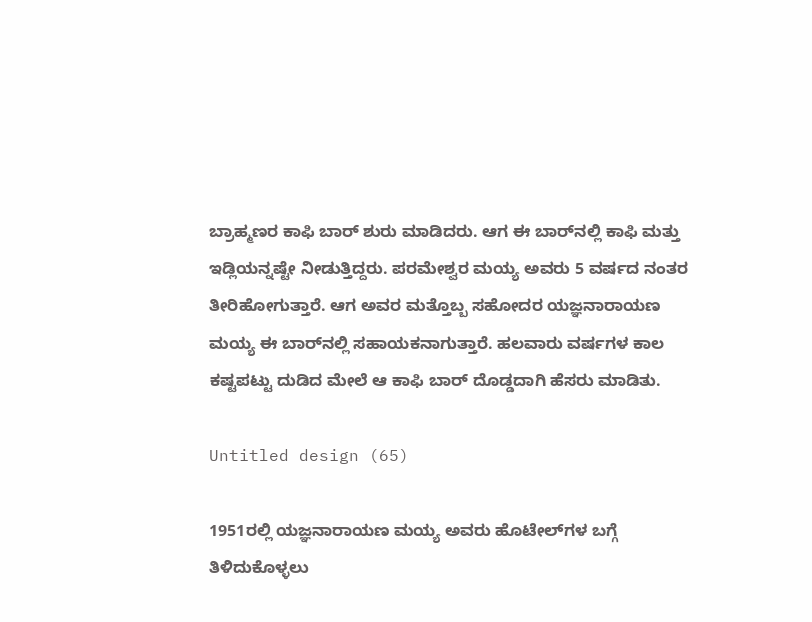ಬ್ರಾಹ್ಮಣರ ಕಾಫಿ ಬಾರ್‌ ಶುರು ಮಾಡಿದರು. ಆಗ ಈ ಬಾರ್‌ನಲ್ಲಿ ಕಾಫಿ ಮತ್ತು ಇಡ್ಲಿಯನ್ನಷ್ಟೇ ನೀಡುತ್ತಿದ್ದರು. ಪರಮೇಶ್ವರ ಮಯ್ಯ ಅವರು 5 ವರ್ಷದ ನಂತರ ತೀರಿಹೋಗುತ್ತಾರೆ. ಆಗ ಅವರ ಮತ್ತೊಬ್ಬ ಸಹೋದರ ಯಜ್ಞನಾರಾಯಣ ಮಯ್ಯ ಈ ಬಾರ್‌ನಲ್ಲಿ ಸಹಾಯಕನಾಗುತ್ತಾರೆ. ಹಲವಾರು ವರ್ಷಗಳ ಕಾಲ ಕಷ್ಟಪಟ್ಟು ದುಡಿದ ಮೇಲೆ ಆ ಕಾಫಿ ಬಾರ್‌ ದೊಡ್ಡದಾಗಿ ಹೆಸರು ಮಾಡಿತು.

Untitled design (65)

1951ರಲ್ಲಿ ಯಜ್ಞನಾರಾಯಣ ಮಯ್ಯ ಅವರು ಹೊಟೇಲ್‌ಗಳ ಬಗ್ಗೆ ತಿಳಿದುಕೊಳ್ಳಲು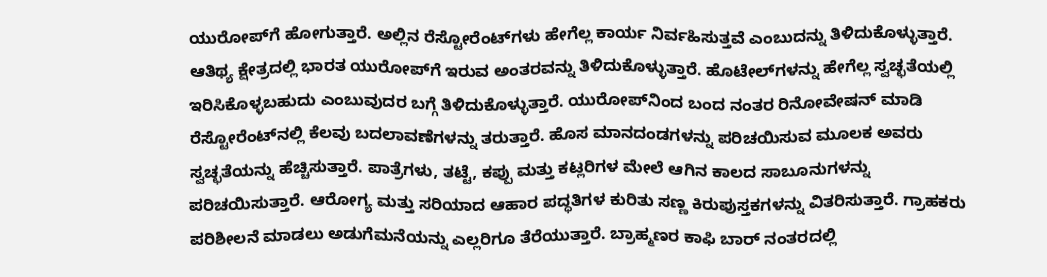ಯುರೋಪ್‌ಗೆ ಹೋಗುತ್ತಾರೆ. ಅಲ್ಲಿನ ರೆಸ್ಟೋರೆಂಟ್‌ಗಳು ಹೇಗೆಲ್ಲ ಕಾರ್ಯ ನಿರ್ವಹಿಸುತ್ತವೆ ಎಂಬುದನ್ನು ತಿಳಿದುಕೊಳ್ಳುತ್ತಾರೆ. ಆತಿಥ್ಯ ಕ್ಷೇತ್ರದಲ್ಲಿ ಭಾರತ ಯುರೋಪ್‌ಗೆ ಇರುವ ಅಂತರವನ್ನು ತಿಳಿದುಕೊಳ್ಳುತ್ತಾರೆ. ಹೊಟೇಲ್‌ಗಳನ್ನು ಹೇಗೆಲ್ಲ ಸ್ವಚ್ಛತೆಯಲ್ಲಿ ಇರಿಸಿಕೊಳ್ಳಬಹುದು ಎಂಬುವುದರ ಬಗ್ಗೆ ತಿಳಿದುಕೊಳ್ಳುತ್ತಾರೆ. ಯುರೋಪ್‌ನಿಂದ ಬಂದ ನಂತರ ರಿನೋವೇಷನ್‌ ಮಾಡಿ ರೆಸ್ಟೋರೆಂಟ್‌ನಲ್ಲಿ ಕೆಲವು ಬದಲಾವಣೆಗಳನ್ನು ತರುತ್ತಾರೆ. ಹೊಸ ಮಾನದಂಡಗಳನ್ನು ಪರಿಚಯಿಸುವ ಮೂಲಕ ಅವರು ಸ್ವಚ್ಛತೆಯನ್ನು ಹೆಚ್ಚಿಸುತ್ತಾರೆ. ಪಾತ್ರೆಗಳು, ತಟ್ಟೆ, ಕಪ್ಪು ಮತ್ತು ಕಟ್ಲರಿಗಳ ಮೇಲೆ ಆಗಿನ ಕಾಲದ ಸಾಬೂನುಗಳನ್ನು ಪರಿಚಯಿಸುತ್ತಾರೆ. ಆರೋಗ್ಯ ಮತ್ತು ಸರಿಯಾದ ಆಹಾರ ಪದ್ಧತಿಗಳ ಕುರಿತು ಸಣ್ಣ ಕಿರುಪುಸ್ತಕಗಳನ್ನು ವಿತರಿಸುತ್ತಾರೆ. ಗ್ರಾಹಕರು ಪರಿಶೀಲನೆ ಮಾಡಲು ಅಡುಗೆಮನೆಯನ್ನು ಎಲ್ಲರಿಗೂ ತೆರೆಯುತ್ತಾರೆ. ಬ್ರಾಹ್ಮಣರ ಕಾಫಿ ಬಾರ್‌ ನಂತರದಲ್ಲಿ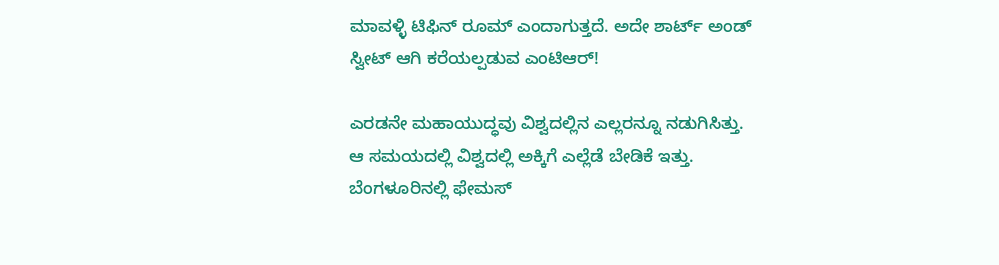ಮಾವಳ್ಳಿ ಟಿಫಿನ್‌ ರೂಮ್‌ ಎಂದಾಗುತ್ತದೆ. ಅದೇ ಶಾರ್ಟ್ ಅಂಡ್ ಸ್ವೀಟ್ ಆಗಿ ಕರೆಯಲ್ಪಡುವ ಎಂಟಿಆರ್‌!

ಎರಡನೇ ಮಹಾಯುದ್ಧವು ವಿಶ್ವದಲ್ಲಿನ ಎಲ್ಲರನ್ನೂ ನಡುಗಿಸಿತ್ತು. ಆ ಸಮಯದಲ್ಲಿ ವಿಶ್ವದಲ್ಲಿ ಅಕ್ಕಿಗೆ ಎಲ್ಲೆಡೆ ಬೇಡಿಕೆ ಇತ್ತು. ಬೆಂಗಳೂರಿನಲ್ಲಿ ಫೇಮಸ್‌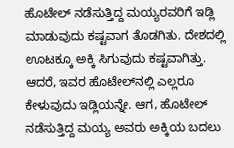ಹೊಟೇಲ್‌ ನಡೆಸುತ್ತಿದ್ದ ಮಯ್ಯರವರಿಗೆ ಇಡ್ಲಿ ಮಾಡುವುದು ಕಷ್ಟವಾಗ ತೊಡಗಿತು. ದೇಶದಲ್ಲಿ ಊಟಕ್ಕೂ ಅಕ್ಕಿ ಸಿಗುವುದು ಕಷ್ಟವಾಗಿತ್ತು. ಆದರೆ, ಇವರ ಹೊಟೇಲ್‌ನಲ್ಲಿ ಎಲ್ಲರೂ ಕೇಳುವುದು ಇಡ್ಲಿಯನ್ನೇ. ಆಗ, ಹೊಟೇಲ್‌ ನಡೆಸುತ್ತಿದ್ದ ಮಯ್ಯ ಅವರು ಅಕ್ಕಿಯ ಬದಲು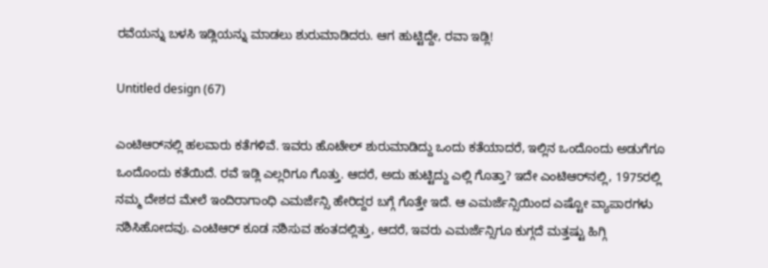ರವೆಯನ್ನು ಬಳಸಿ ಇಡ್ಲಿಯನ್ನು ಮಾಡಲು ಶುರುಮಾಡಿದರು. ಆಗ ಹುಟ್ಟಿದ್ದೇ, ರವಾ ಇಡ್ಲಿ!

Untitled design (67)

ಎಂಟಿಆರ್‌ನಲ್ಲಿ ಹಲವಾರು ಕತೆಗಳಿವೆ. ಇವರು ಹೊಟೇಲ್‌ ಶುರುಮಾಡಿದ್ದು ಒಂದು ಕತೆಯಾದರೆ, ಇಲ್ಲಿನ ಒಂದೊಂದು ಅಡುಗೆಗೂ ಒಂದೊಂದು ಕತೆಯಿದೆ. ರವೆ ಇಡ್ಲಿ ಎಲ್ಲರಿಗೂ ಗೊತ್ತು. ಆದರೆ, ಅದು ಹುಟ್ಟಿದ್ದು ಎಲ್ಲಿ ಗೊತ್ತಾ? ಇದೇ ಎಂಟಿಆರ್‌ನಲ್ಲಿ, 1975ರಲ್ಲಿ ನಮ್ಮ ದೇಶದ ಮೇಲೆ ಇಂದಿರಾಗಾಂಧಿ ಎಮರ್ಜೆನ್ಸಿ ಹೇರಿದ್ದರ ಬಗ್ಗೆ ಗೊತ್ತೇ ಇದೆ. ಆ ಎಮರ್ಜೆನ್ಸಿಯಿಂದ ಎಷ್ಟೋ ವ್ಯಾಪಾರಗಳು ನಶಿಸಿಹೋದವು. ಎಂಟಿಆರ್‌ ಕೂಡ ನಶಿಸುವ ಹಂತದಲ್ಲಿತ್ತು, ಆದರೆ, ಇವರು ಎಮರ್ಜೆನ್ಸಿಗೂ ಕುಗ್ಗದೆ ಮತ್ತಷ್ಟು ಹಿಗ್ಗಿ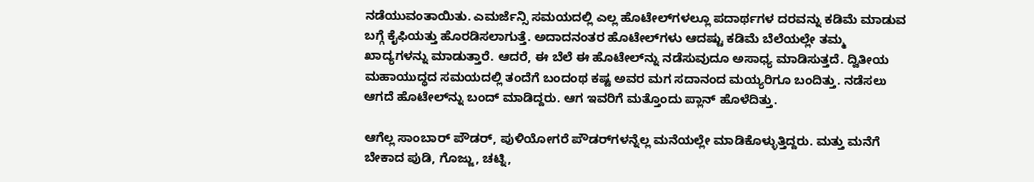ನಡೆಯುವಂತಾಯಿತು. ಎಮರ್ಜೆನ್ಸಿ ಸಮಯದಲ್ಲಿ ಎಲ್ಲ ಹೊಟೇಲ್‌ಗಳಲ್ಲೂ ಪದಾರ್ಥಗಳ ದರವನ್ನು ಕಡಿಮೆ ಮಾಡುವ ಬಗ್ಗೆ ಕೈಫಿಯತ್ತು ಹೊರಡಿಸಲಾಗುತ್ತೆ. ಅದಾದನಂತರ ಹೊಟೇಲ್‌ಗಳು ಆದಷ್ಟು ಕಡಿಮೆ ಬೆಲೆಯಲ್ಲೇ ತಮ್ಮ ಖಾದ್ಯಗಳನ್ನು ಮಾಡುತ್ತಾರೆ. ಆದರೆ, ಈ ಬೆಲೆ ಈ ಹೊಟೇಲ್‌ನ್ನು ನಡೆಸುವುದೂ ಅಸಾಧ್ಯ ಮಾಡಿಸುತ್ತದೆ. ದ್ವಿತೀಯ ಮಹಾಯುದ್ಧದ ಸಮಯದಲ್ಲಿ ತಂದೆಗೆ ಬಂದಂಥ ಕಷ್ಟ ಅವರ ಮಗ ಸದಾನಂದ ಮಯ್ಯರಿಗೂ ಬಂದಿತ್ತು. ನಡೆಸಲು ಆಗದೆ ಹೊಟೇಲ್‌ನ್ನು ಬಂದ್‌ ಮಾಡಿದ್ದರು. ಆಗ ಇವರಿಗೆ ಮತ್ತೊಂದು ಪ್ಲಾನ್‌ ಹೊಳೆದಿತ್ತು.

ಆಗೆಲ್ಲ ಸಾಂಬಾರ್‌ ಪೌಡರ್‌, ಪುಳಿಯೋಗರೆ ಪೌಡರ್‌ಗಳನ್ನೆಲ್ಲ ಮನೆಯಲ್ಲೇ ಮಾಡಿಕೊಳ್ಳುತ್ತಿದ್ದರು. ಮತ್ತು ಮನೆಗೆ ಬೇಕಾದ ಪುಡಿ, ಗೊಜ್ಜು, ಚಟ್ನಿ,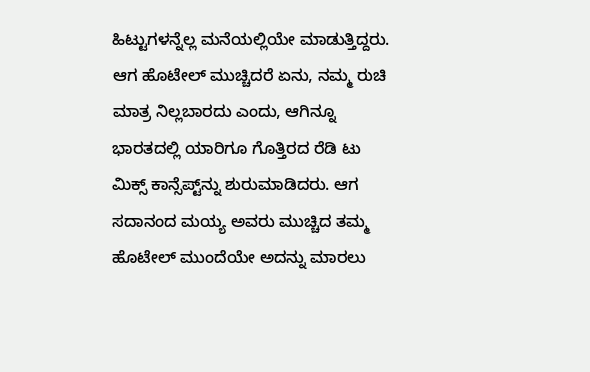ಹಿಟ್ಟುಗಳನ್ನೆಲ್ಲ ಮನೆಯಲ್ಲಿಯೇ ಮಾಡುತ್ತಿದ್ದರು. ಆಗ ಹೊಟೇಲ್‌ ಮುಚ್ಚಿದರೆ ಏನು, ನಮ್ಮ ರುಚಿ ಮಾತ್ರ ನಿಲ್ಲಬಾರದು ಎಂದು, ಆಗಿನ್ನೂ ಭಾರತದಲ್ಲಿ ಯಾರಿಗೂ ಗೊತ್ತಿರದ ರೆಡಿ ಟು ಮಿಕ್ಸ್‌ ಕಾನ್ಸೆಪ್ಟ್‌ನ್ನು ಶುರುಮಾಡಿದರು. ಆಗ ಸದಾನಂದ ಮಯ್ಯ ಅವರು ಮುಚ್ಚಿದ ತಮ್ಮ ಹೊಟೇಲ್‌ ಮುಂದೆಯೇ ಅದನ್ನು ಮಾರಲು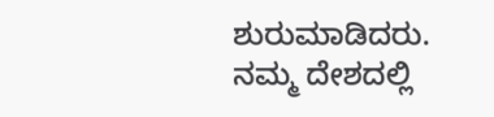ಶುರುಮಾಡಿದರು. ನಮ್ಮ ದೇಶದಲ್ಲಿ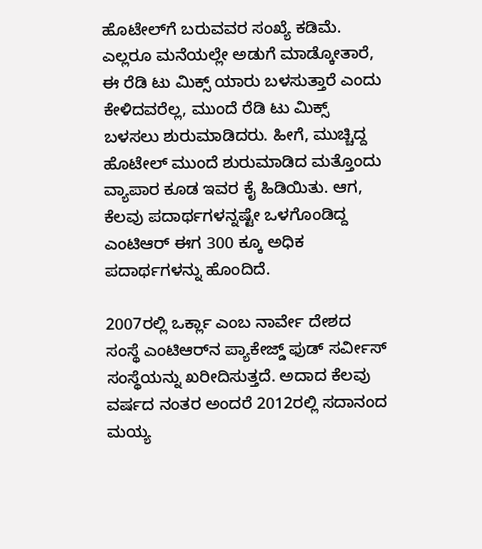ಹೊಟೇಲ್‌ಗೆ ಬರುವವರ ಸಂಖ್ಯೆ ಕಡಿಮೆ. ಎಲ್ಲರೂ ಮನೆಯಲ್ಲೇ ಅಡುಗೆ ಮಾಡ್ಕೋತಾರೆ, ಈ ರೆಡಿ ಟು ಮಿಕ್ಸ್‌ ಯಾರು ಬಳಸುತ್ತಾರೆ ಎಂದು ಕೇಳಿದವರೆಲ್ಲ, ಮುಂದೆ ರೆಡಿ ಟು ಮಿಕ್ಸ್‌ ಬಳಸಲು ಶುರುಮಾಡಿದರು. ಹೀಗೆ, ಮುಚ್ಚಿದ್ದ ಹೊಟೇಲ್‌ ಮುಂದೆ ಶುರುಮಾಡಿದ ಮತ್ತೊಂದು ವ್ಯಾಪಾರ ಕೂಡ ಇವರ ಕೈ ಹಿಡಿಯಿತು. ಆಗ, ಕೆಲವು ಪದಾರ್ಥಗಳನ್ನಷ್ಟೇ ಒಳಗೊಂಡಿದ್ದ ಎಂಟಿಆರ್‌ ಈಗ 300 ಕ್ಕೂ ಅಧಿಕ ಪದಾರ್ಥಗಳನ್ನು ಹೊಂದಿದೆ.

2007ರಲ್ಲಿ ಒರ್ಕ್ಲಾ ಎಂಬ ನಾರ್ವೇ ದೇಶದ ಸಂಸ್ಥೆ ಎಂಟಿಆರ್‌ನ ಪ್ಯಾಕೇಜ್ಡ್‌ ಫುಡ್‌ ಸರ್ವೀಸ್‌ ಸಂಸ್ಥೆಯನ್ನು ಖರೀದಿಸುತ್ತದೆ. ಅದಾದ ಕೆಲವು ವರ್ಷದ ನಂತರ ಅಂದರೆ 2012ರಲ್ಲಿ ಸದಾನಂದ ಮಯ್ಯ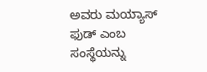ಅವರು ಮಯ್ಯಾಸ್ ಫುಡ್ ಎಂಬ ಸಂಸ್ಥೆಯನ್ನು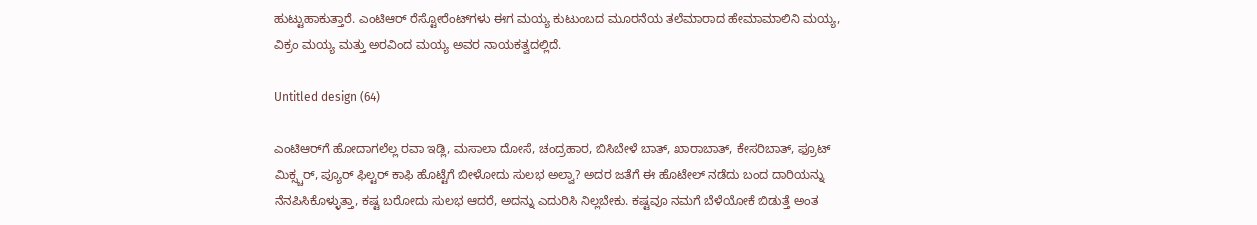ಹುಟ್ಟುಹಾಕುತ್ತಾರೆ. ಎಂಟಿಆರ್‌ ರೆಸ್ಟೋರೆಂಟ್‌ಗಳು ಈಗ ಮಯ್ಯ ಕುಟುಂಬದ ಮೂರನೆಯ ತಲೆಮಾರಾದ ಹೇಮಾಮಾಲಿನಿ ಮಯ್ಯ, ವಿಕ್ರಂ ಮಯ್ಯ ಮತ್ತು ಅರವಿಂದ ಮಯ್ಯ ಅವರ ನಾಯಕತ್ವದಲ್ಲಿದೆ.

Untitled design (64)

ಎಂಟಿಆರ್‌ಗೆ ಹೋದಾಗಲೆಲ್ಲ ರವಾ ಇಡ್ಲಿ, ಮಸಾಲಾ ದೋಸೆ, ಚಂದ್ರಹಾರ, ಬಿಸಿಬೇಳೆ ಬಾತ್‌, ಖಾರಾಬಾತ್‌, ಕೇಸರಿಬಾತ್‌, ಫ್ರೂಟ್‌ ಮಿಕ್ಸ್ಚರ್‌, ಪ್ಯೂರ್‌ ಫಿಲ್ಟರ್‌ ಕಾಫಿ ಹೊಟ್ಟೆಗೆ ಬೀಳೋದು ಸುಲಭ ಅಲ್ವಾ? ಅದರ ಜತೆಗೆ ಈ ಹೊಟೇಲ್‌ ನಡೆದು ಬಂದ ದಾರಿಯನ್ನು ನೆನಪಿಸಿಕೊಳ್ಳುತ್ತಾ, ಕಷ್ಟ ಬರೋದು ಸುಲಭ ಆದರೆ, ಅದನ್ನು ಎದುರಿಸಿ ನಿಲ್ಲಬೇಕು. ಕಷ್ಟವೂ ನಮಗೆ ಬೆಳೆಯೋಕೆ ಬಿಡುತ್ತೆ ಅಂತ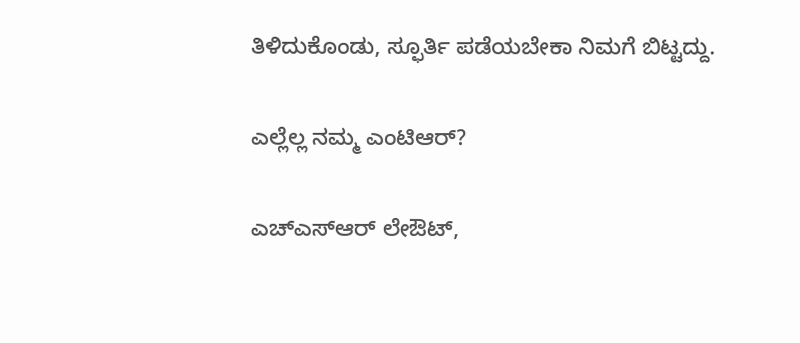ತಿಳಿದುಕೊಂಡು, ಸ್ಫೂರ್ತಿ ಪಡೆಯಬೇಕಾ ನಿಮಗೆ ಬಿಟ್ಟದ್ದು.

ಎಲ್ಲೆಲ್ಲ ನಮ್ಮ ಎಂಟಿಆರ್‌?

ಎಚ್‌ಎಸ್‌ಆರ್‌ ಲೇಔಟ್‌,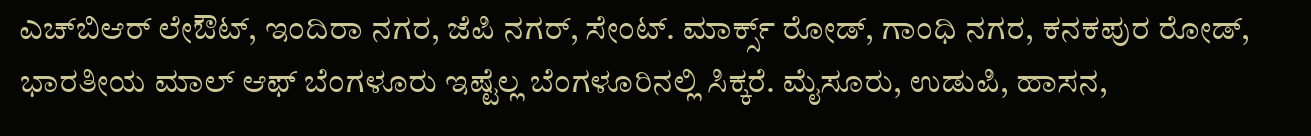ಎಚ್‌ಬಿಆರ್‌ ಲೇಔಟ್‌, ಇಂದಿರಾ ನಗರ, ಜೆಪಿ ನಗರ್‌, ಸೇಂಟ್‌. ಮಾರ್ಕ್ಸ್‌ ರೋಡ್‌, ಗಾಂಧಿ ನಗರ, ಕನಕಪುರ ರೋಡ್‌, ಭಾರತೀಯ ಮಾಲ್‌ ಆಫ್‌ ಬೆಂಗಳೂರು ಇಷ್ಟೆಲ್ಲ ಬೆಂಗಳೂರಿನಲ್ಲಿ ಸಿಕ್ಕರೆ. ಮೈಸೂರು, ಉಡುಪಿ, ಹಾಸನ,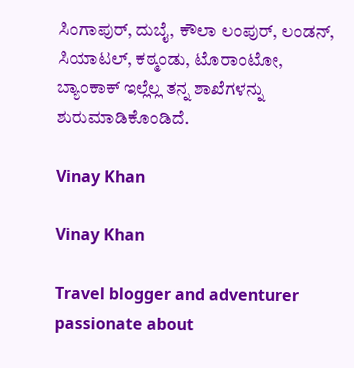ಸಿಂಗಾಪುರ್‌, ದುಬೈ, ಕೌಲಾ ಲಂಪುರ್‌, ಲಂಡನ್‌, ಸಿಯಾಟಲ್‌, ಕಠ್ಮಂಡು, ಟೊರಾಂಟೋ, ಬ್ಯಾಂಕಾಕ್‌ ಇಲ್ಲೆಲ್ಲ ತನ್ನ ಶಾಖೆಗಳನ್ನು ಶುರುಮಾಡಿಕೊಂಡಿದೆ.

Vinay Khan

Vinay Khan

Travel blogger and adventurer passionate about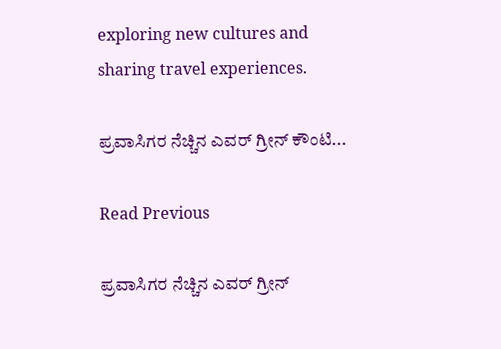exploring new cultures and sharing travel experiences.

ಪ್ರವಾಸಿಗರ ನೆಚ್ಚಿನ ಎವರ್ ಗ್ರೀನ್ ಕೌಂಟಿ...

Read Previous

ಪ್ರವಾಸಿಗರ ನೆಚ್ಚಿನ ಎವರ್ ಗ್ರೀನ್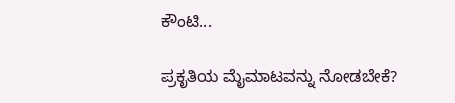ಕೌಂಟಿ...

ಪ್ರಕೃತಿಯ ಮೈಮಾಟವನ್ನು ನೋಡಬೇಕೆ?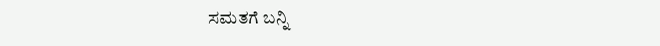ಸಮತಗೆ ಬನ್ನಿ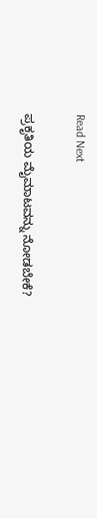Read Next

ಪ್ರಕೃತಿಯ ಮೈಮಾಟವನ್ನು ನೋಡಬೇಕೆ?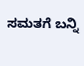ಸಮತಗೆ ಬನ್ನಿ